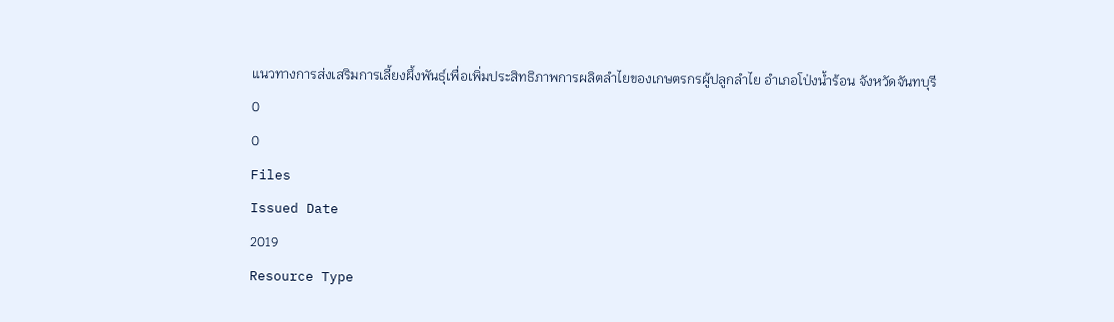แนวทางการส่งเสริมการเลี้ยงผึ้งพันธุ์เพื่อเพิ่มประสิทธิภาพการผลิตลำไยของเกษตรกรผู้ปลูกลำไย อำเภอโป่งน้ำร้อน จังหวัดจันทบุรี
0
0
Files
Issued Date
2019
Resource Type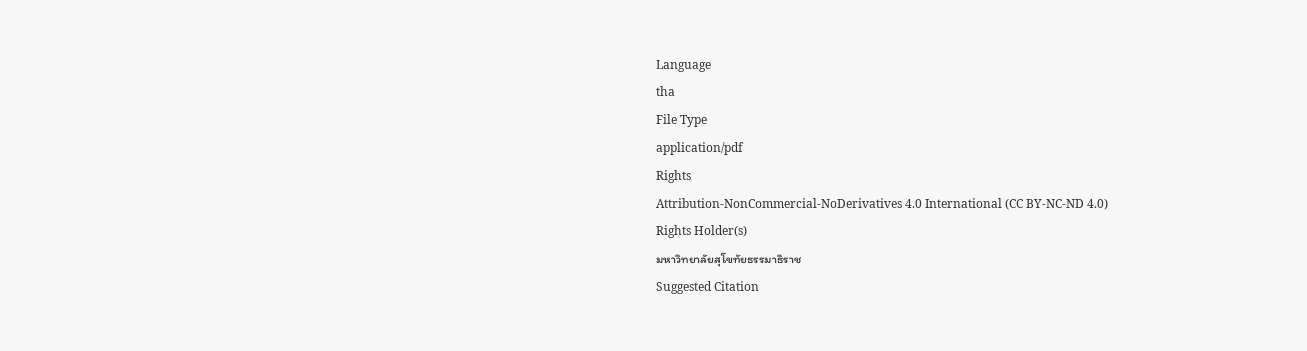Language
tha
File Type
application/pdf
Rights
Attribution-NonCommercial-NoDerivatives 4.0 International (CC BY-NC-ND 4.0)
Rights Holder(s)
มหาวิทยาลัยสุโขทัยธรรมาธิราช
Suggested Citation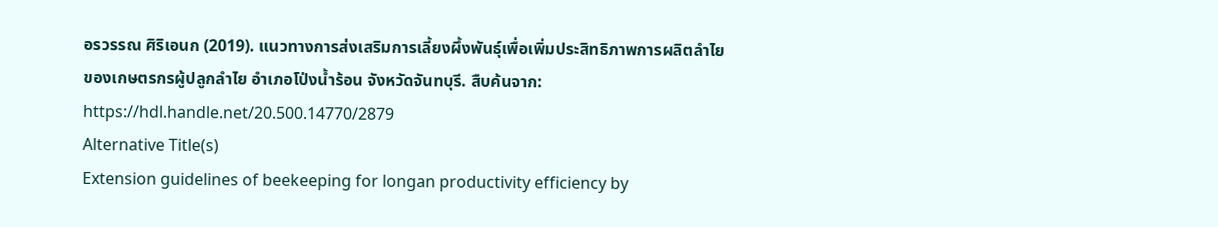อรวรรณ ศิริเอนก (2019). แนวทางการส่งเสริมการเลี้ยงผึ้งพันธุ์เพื่อเพิ่มประสิทธิภาพการผลิตลำไยของเกษตรกรผู้ปลูกลำไย อำเภอโป่งน้ำร้อน จังหวัดจันทบุรี. สืบค้นจาก: https://hdl.handle.net/20.500.14770/2879
Alternative Title(s)
Extension guidelines of beekeeping for longan productivity efficiency by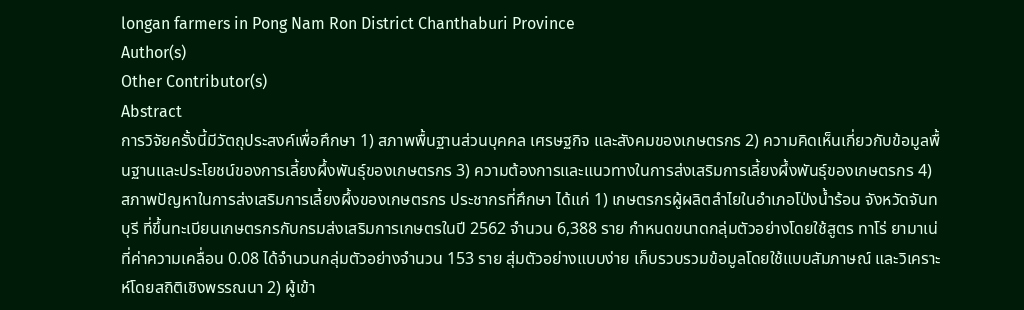longan farmers in Pong Nam Ron District Chanthaburi Province
Author(s)
Other Contributor(s)
Abstract
การวิจัยครั้งนี้มีวัตถุประสงค์เพื่อศึกษา 1) สภาพพื้นฐานส่วนบุคคล เศรษฐกิจ และสังคมของเกษตรกร 2) ความคิดเห็นเกี่ยวกับข้อมูลพื้นฐานและประโยชน์ของการเลี้ยงผึ้งพันธุ์ของเกษตรกร 3) ความต้องการและแนวทางในการส่งเสริมการเลี้ยงผึ้งพันธุ์ของเกษตรกร 4) สภาพปัญหาในการส่งเสริมการเลี้ยงผึ้งของเกษตรกร ประชากรที่ศึกษา ได้แก่ 1) เกษตรกรผู้ผลิตลำไยในอำเภอโป่งน้ำร้อน จังหวัดจันทบุรี ที่ขึ้นทะเบียนเกษตรกรกับกรมส่งเสริมการเกษตรในปี 2562 จำนวน 6,388 ราย กำหนดขนาดกลุ่มตัวอย่างโดยใช้สูตร ทาโร่ ยามาเน่ ที่ค่าความเคลื่อน 0.08 ได้จำนวนกลุ่มตัวอย่างจำนวน 153 ราย สุ่มตัวอย่างแบบง่าย เก็บรวบรวมข้อมูลโดยใช้แบบสัมภาษณ์ และวิเคราะห์โดยสถิติเชิงพรรณนา 2) ผู้เข้า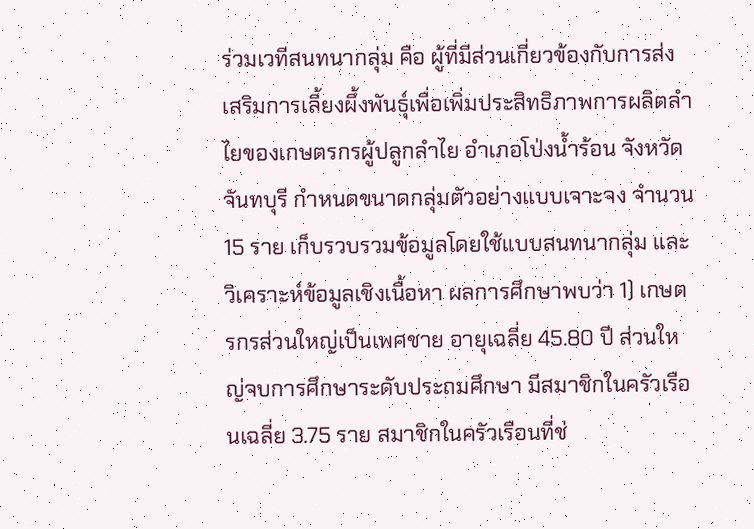ร่วมเวทีสนทนากลุ่ม คือ ผู้ที่มีส่วนเกี่ยวข้องกับการส่งเสริมการเลี้ยงผึ้งพันธุ์เพื่อเพิ่มประสิทธิภาพการผลิตลำไยของเกษตรกรผู้ปลูกลำไย อำเภอโป่งน้ำร้อน จังหวัดจันทบุรี กำหนดขนาดกลุ่มตัวอย่างแบบเจาะจง จำนวน 15 ราย เก็บรวบรวมข้อมูลโดยใช้แบบสนทนากลุ่ม และวิเคราะห์ข้อมูลเชิงเนื้อหา ผลการศึกษาพบว่า 1) เกษตรกรส่วนใหญ่เป็นเพศชาย อายุเฉลี่ย 45.80 ปี ส่วนใหญ่จบการศึกษาระดับประถมศึกษา มีสมาชิกในครัวเรือนเฉลี่ย 3.75 ราย สมาชิกในครัวเรือนที่ช่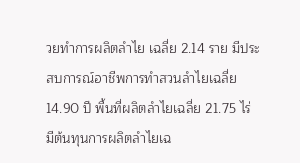วยทำการผลิตลำไย เฉลี่ย 2.14 ราย มีประสบการณ์อาชีพการทำสวนลำไยเฉลี่ย 14.90 ปี พื้นที่ผลิตลำไยเฉลี่ย 21.75 ไร่ มีต้นทุนการผลิตลำไยเฉ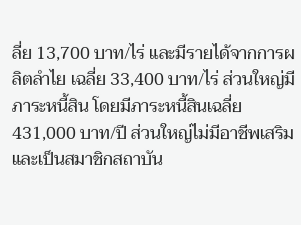ลี่ย 13,700 บาท/ไร่ และมีรายได้จากการผลิตลำไย เฉลี่ย 33,400 บาท/ไร่ ส่วนใหญ่มีภาระหนี้สิน โดยมีภาระหนี้สินเฉลี่ย 431,000 บาท/ปี ส่วนใหญ่ไม่มีอาชีพเสริม และเป็นสมาชิกสถาบัน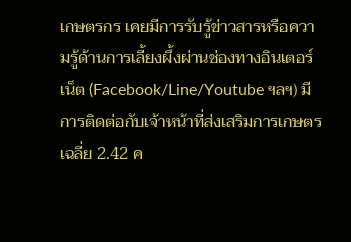เกษตรกร เคยมีการรับรู้ข่าวสารหรือความรู้ด้านการเลี้ยงผึ้งผ่านช่องทางอินเตอร์เน็ต (Facebook/Line/Youtube ฯลฯ) มีการติดต่อกับเจ้าหน้าที่ส่งเสริมการเกษตร เฉลี่ย 2.42 ค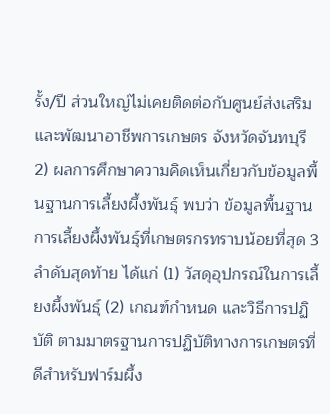รั้ง/ปี ส่วนใหญ่ไม่เคยติดต่อกับศูนย์ส่งเสริมและพัฒนาอาชีพการเกษตร จังหวัดจันทบุรี 2) ผลการศึกษาความคิดเห็นเกี่ยวกับข้อมูลพื้นฐานการเลี้ยงผึ้งพันธุ์ พบว่า ข้อมูลพื้นฐานการเลี้ยงผึ้งพันธุ์ที่เกษตรกรทราบน้อยที่สุด 3 ลำดับสุดท้าย ได้แก่ (1) วัสดุอุปกรณ์ในการเลี้ยงผึ้งพันธุ์ (2) เกณฑ์กำหนด และวิธีการปฏิบัติ ตามมาตรฐานการปฏิบัติทางการเกษตรที่ดีสำหรับฟาร์มผึ้ง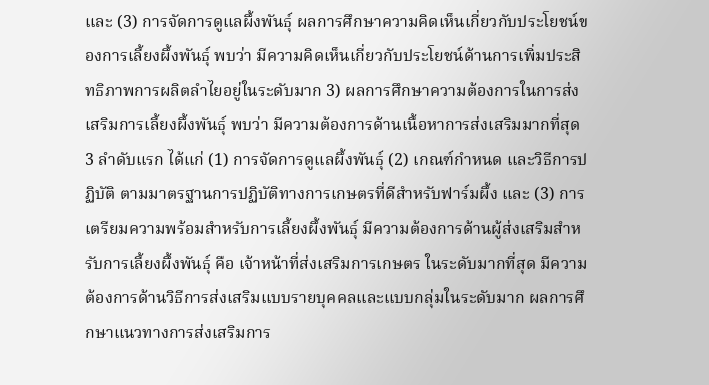และ (3) การจัดการดูแลผึ้งพันธุ์ ผลการศึกษาความคิดเห็นเกี่ยวกับประโยชน์ของการเลี้ยงผึ้งพันธุ์ พบว่า มีความคิดเห็นเกี่ยวกับประโยชน์ด้านการเพิ่มประสิทธิภาพการผลิตลำไยอยู่ในระดับมาก 3) ผลการศึกษาความต้องการในการส่งเสริมการเลี้ยงผึ้งพันธุ์ พบว่า มีความต้องการด้านเนื้อหาการส่งเสริมมากที่สุด 3 ลำดับแรก ได้แก่ (1) การจัดการดูแลผึ้งพันธุ์ (2) เกณฑ์กำหนด และวิธีการปฏิบัติ ตามมาตรฐานการปฏิบัติทางการเกษตรที่ดีสำหรับฟาร์มผึ้ง และ (3) การเตรียมความพร้อมสำหรับการเลี้ยงผึ้งพันธุ์ มีความต้องการด้านผู้ส่งเสริมสำหรับการเลี้ยงผึ้งพันธุ์ คือ เจ้าหน้าที่ส่งเสริมการเกษตร ในระดับมากที่สุด มีความต้องการด้านวิธีการส่งเสริมแบบรายบุคคลและแบบกลุ่มในระดับมาก ผลการศึกษาแนวทางการส่งเสริมการ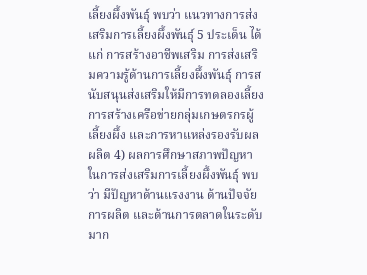เลี้ยงผึ้งพันธุ์ พบว่า แนวทางการส่งเสริมการเลี้ยงผึ้งพันธุ์ 5 ประเด็น ได้แก่ การสร้างอาชีพเสริม การส่งเสริมความรู้ด้านการเลี้ยงผึ้งพันธุ์ การสนับสนุนส่งเสริมให้มีการทดลองเลี้ยง การสร้างเครือข่ายกลุ่มเกษตรกรผู้เลี้ยงผึ้ง และการหาแหล่งรองรับผลผลิต 4) ผลการศึกษาสภาพปัญหาในการส่งเสริมการเลี้ยงผึ้งพันธุ์ พบว่า มีปัญหาด้านแรงงาน ด้านปัจจัยการผลิต และด้านการตลาดในระดับมาก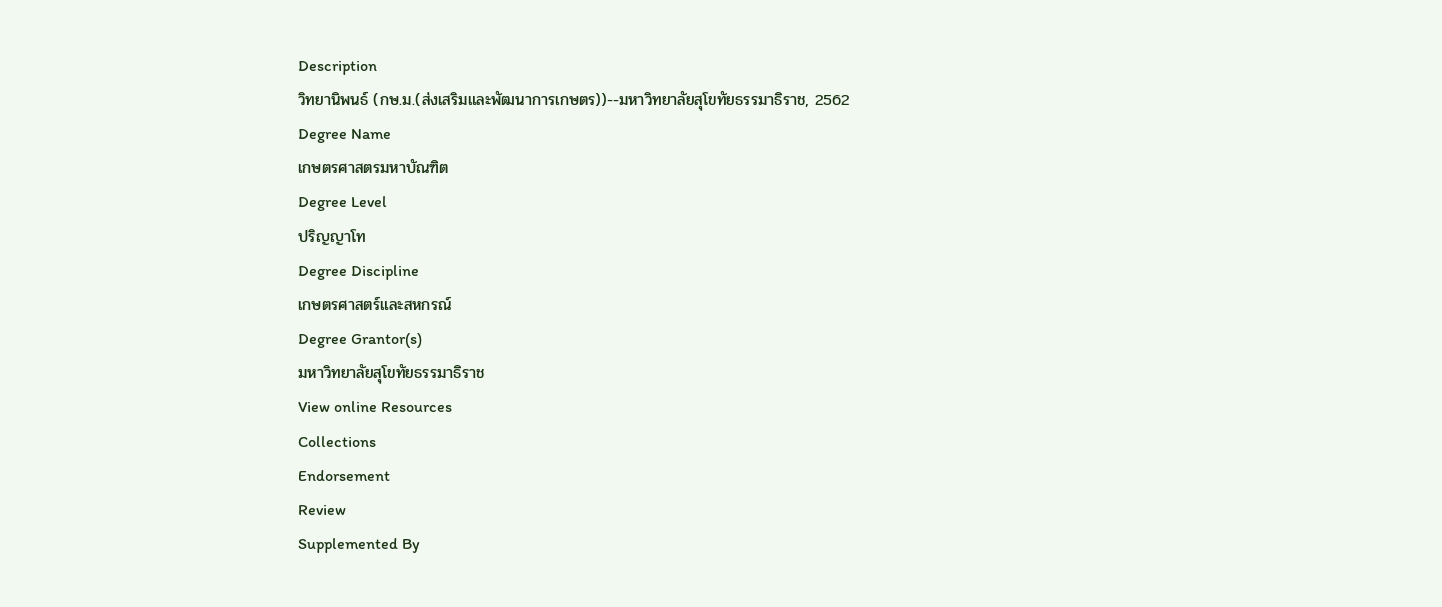Description
วิทยานิพนธ์ (กษ.ม.(ส่งเสริมและพัฒนาการเกษตร))--มหาวิทยาลัยสุโขทัยธรรมาธิราช, 2562
Degree Name
เกษตรศาสตรมหาบัณฑิต
Degree Level
ปริญญาโท
Degree Discipline
เกษตรศาสตร์และสหกรณ์
Degree Grantor(s)
มหาวิทยาลัยสุโขทัยธรรมาธิราช
View online Resources
Collections
Endorsement
Review
Supplemented By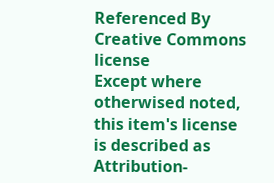Referenced By
Creative Commons license
Except where otherwised noted, this item's license is described as Attribution-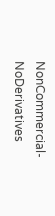NonCommercial-NoDerivatives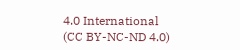4.0 International (CC BY-NC-ND 4.0)